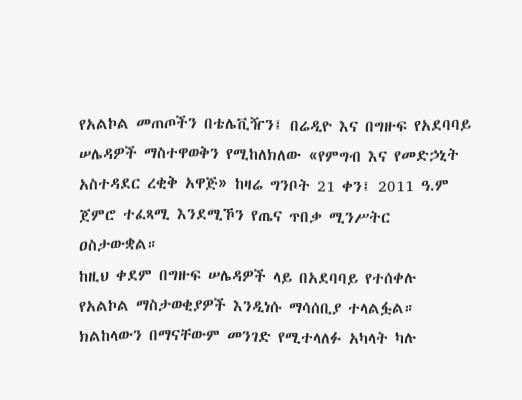የአልኮል መጠጦችን በቴሌቪዥን፤ በሬዲዮ እና በግዙፍ የአደባባይ ሠሌዳዎች ማስተዋወቅን የሚከለክለው «የምግብ እና የመድኃኒት አስተዳደር ረቂቅ አዋጅ» ከዛሬ ግንቦት 21 ቀን፤ 2011 ዓ.ም ጀምሮ ተፈጻሚ እንደሚኾን የጤና ጥበቃ ሚንሥትር ዐስታውቋል።
ከዚህ ቀደም በግዙፍ ሠሌዳዎች ላይ በአደባባይ የተሰቀሉ የአልኮል ማስታወቂያዎች እንዲነሱ ማሳሰቢያ ተላልፏል። ክልከላውን በማናቸውም መንገድ የሚተላለፉ አካላት ካሉ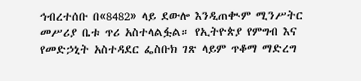ኅብረተሰቡ በ«8482» ላይ ደውሎ እንዲጠቊም ሚንሥትር መሥሪያ ቤቱ ጥሪ አስተላልፏል። የኢትዮጵያ የምግብ እና የመድኃኒት አስተዳደር ፌስቡክ ገጽ ላይም ጥቆማ ማድረግ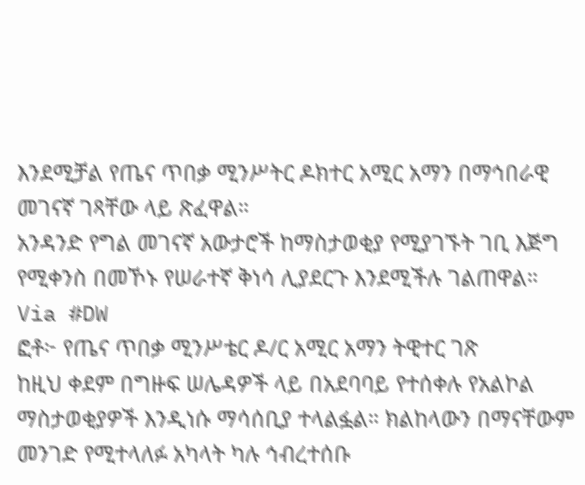እንደሚቻል የጤና ጥበቃ ሚንሥትር ዶክተር አሚር አማን በማኅበራዊ መገናኛ ገጻቸው ላይ ጽፈዋል።
አንዳንድ የግል መገናኛ አውታሮች ከማስታወቂያ የሚያገኙት ገቢ እጅግ የሚቀንስ በመኾኑ የሠራተኛ ቅነሳ ሊያደርጉ እንደሚችሉ ገልጠዋል።
Via #DW
ፎቶ፦ የጤና ጥበቃ ሚንሥቴር ዶ/ር አሚር አማን ትዊተር ገጽ
ከዚህ ቀደም በግዙፍ ሠሌዳዎች ላይ በአደባባይ የተሰቀሉ የአልኮል ማስታወቂያዎች እንዲነሱ ማሳሰቢያ ተላልፏል። ክልከላውን በማናቸውም መንገድ የሚተላለፉ አካላት ካሉ ኅብረተሰቡ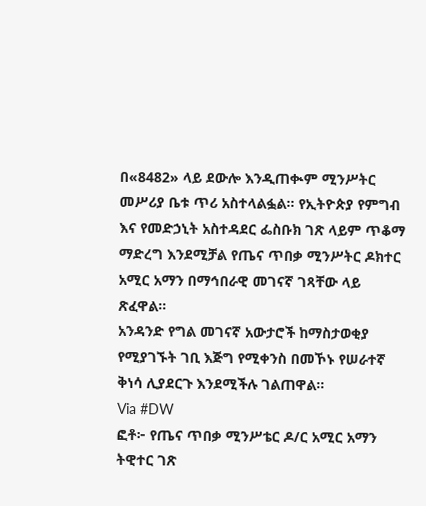በ«8482» ላይ ደውሎ እንዲጠቊም ሚንሥትር መሥሪያ ቤቱ ጥሪ አስተላልፏል። የኢትዮጵያ የምግብ እና የመድኃኒት አስተዳደር ፌስቡክ ገጽ ላይም ጥቆማ ማድረግ እንደሚቻል የጤና ጥበቃ ሚንሥትር ዶክተር አሚር አማን በማኅበራዊ መገናኛ ገጻቸው ላይ ጽፈዋል።
አንዳንድ የግል መገናኛ አውታሮች ከማስታወቂያ የሚያገኙት ገቢ እጅግ የሚቀንስ በመኾኑ የሠራተኛ ቅነሳ ሊያደርጉ እንደሚችሉ ገልጠዋል።
Via #DW
ፎቶ፦ የጤና ጥበቃ ሚንሥቴር ዶ/ር አሚር አማን ትዊተር ገጽ